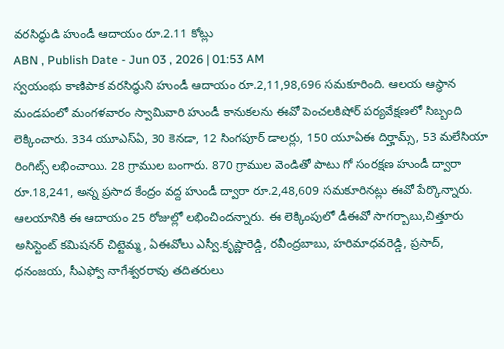వరసిద్ధుడి హుండీ ఆదాయం రూ.2.11 కోట్లు
ABN , Publish Date - Jun 03 , 2026 | 01:53 AM
స్వయంభు కాణిపాక వరసిద్ధుని హుండీ ఆదాయం రూ.2,11,98,696 సమకూరింది. ఆలయ ఆస్థాన మండపంలో మంగళవారం స్వామివారి హుండీ కానుకలను ఈవో పెంచలకిషోర్ పర్యవేక్షణలో సిబ్బంది లెక్కించారు. 334 యూఎస్ఏ, 30 కెనడా, 12 సింగపూర్ డాలర్లు, 150 యూఏఈ దిర్హామ్స్, 53 మలేసియా రింగిట్స్ లభించాయి. 28 గ్రాముల బంగారు. 870 గ్రాముల వెండితో పాటు గో సంరక్షణ హుండీ ద్వారా రూ.18,241, అన్న ప్రసాద కేంద్రం వద్ద హుండీ ద్వారా రూ.2,48,609 సమకూరినట్లు ఈవో పేర్కొన్నారు. ఆలయానికి ఈ ఆదాయం 25 రోజుల్లో లభించిందన్నారు. ఈ లెక్కింపులో డీఈవో సాగర్బాబు,చిత్తూరు అసిస్టెంట్ కమిషనర్ చిట్టెమ్మ, ఏఈవోలు ఎస్వీ.కృష్ణారెడ్డి, రవీంద్రబాబు, హరిమాధవరెడ్డి, ప్రసాద్, ధనంజయ, సీఎఫ్వో నాగేశ్వరరావు తదితరులు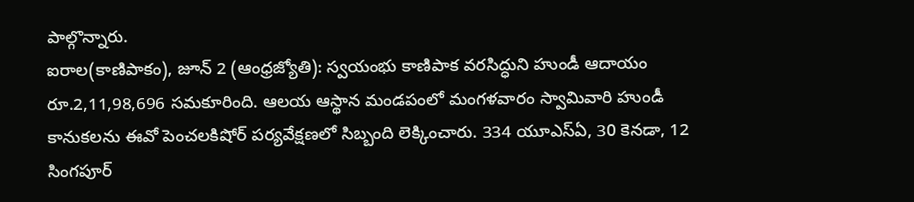పాల్గొన్నారు.
ఐరాల(కాణిపాకం), జూన్ 2 (ఆంధ్రజ్యోతి): స్వయంభు కాణిపాక వరసిద్ధుని హుండీ ఆదాయం రూ.2,11,98,696 సమకూరింది. ఆలయ ఆస్థాన మండపంలో మంగళవారం స్వామివారి హుండీ కానుకలను ఈవో పెంచలకిషోర్ పర్యవేక్షణలో సిబ్బంది లెక్కించారు. 334 యూఎస్ఏ, 30 కెనడా, 12 సింగపూర్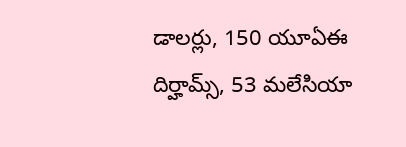డాలర్లు, 150 యూఏఈ దిర్హామ్స్, 53 మలేసియా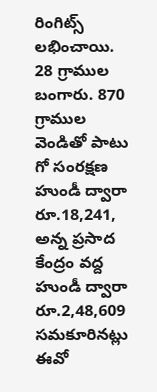రింగిట్స్ లభించాయి. 28 గ్రాముల బంగారు. 870 గ్రాముల వెండితో పాటు గో సంరక్షణ హుండీ ద్వారా రూ.18,241, అన్న ప్రసాద కేంద్రం వద్ద హుండీ ద్వారా రూ.2,48,609 సమకూరినట్లు ఈవో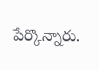పేర్కొన్నారు.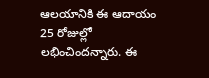ఆలయానికి ఈ ఆదాయం 25 రోజుల్లో లభించిందన్నారు. ఈ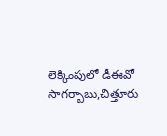లెక్కింపులో డీఈవో సాగర్బాబు,చిత్తూరు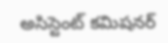అసిస్టెంట్ కమిషనర్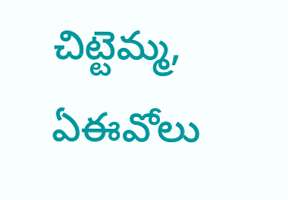చిట్టెమ్మ, ఏఈవోలు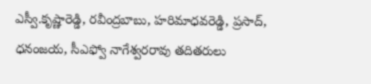ఎస్వీ.కృష్ణారెడ్డి, రవీంద్రబాబు, హరిమాధవరెడ్డి, ప్రసాద్, ధనంజయ, సీఎఫ్వో నాగేశ్వరరావు తదితరులు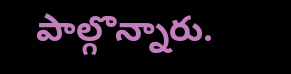పాల్గొన్నారు.